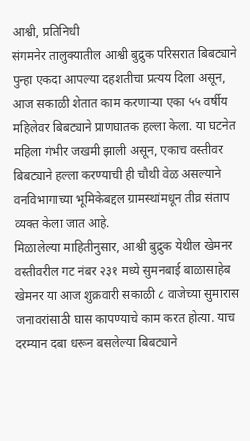आश्वी, प्रतिनिधी
संगमनेर तालुक्यातील आश्वी बुद्रुक परिसरात बिबट्याने पुन्हा एकदा आपल्या दहशतीचा प्रत्यय दिला असून, आज सकाळी शेतात काम करणाऱ्या एका ५५ वर्षीय महिलेवर बिबट्याने प्राणघातक हल्ला केला. या घटनेत महिला गंभीर जखमी झाली असून, एकाच वस्तीवर बिबट्याने हल्ला करण्याची ही चौथी वेळ असल्याने वनविभागाच्या भूमिकेबद्दल ग्रामस्थांमधून तीव्र संताप व्यक्त केला जात आहे.
मिळालेल्या माहितीनुसार, आश्वी बुद्रुक येथील खेमनर वस्तीवरील गट नंबर २३१ मध्ये सुमनबाई बाळासाहेब खेमनर या आज शुक्रवारी सकाळी ८ वाजेच्या सुमारास जनावरांसाठी घास कापण्याचे काम करत होत्या. याच दरम्यान दबा धरून बसलेल्या बिबट्याने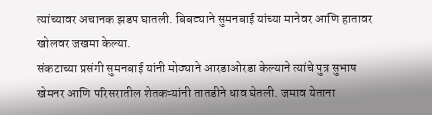त्यांच्यावर अचानक झडप घातली. बिबट्याने सुमनबाई यांच्या मानेवर आणि हातावर खोलवर जखमा केल्या.
संकटाच्या प्रसंगी सुमनबाई यांनी मोठ्याने आरडाओरडा केल्याने त्यांचे पुत्र सुभाष खेमनर आणि परिसरातील शेतकऱ्यांनी तातडीने धाव घेतली. जमाव येताना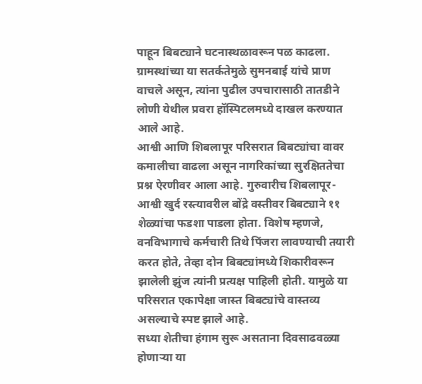पाहून बिबट्याने घटनास्थळावरून पळ काढला. ग्रामस्थांच्या या सतर्कतेमुळे सुमनबाई यांचे प्राण वाचले असून, त्यांना पुढील उपचारासाठी तातडीने लोणी येथील प्रवरा हॉस्पिटलमध्ये दाखल करण्यात आले आहे.
आश्वी आणि शिबलापूर परिसरात बिबट्यांचा वावर कमालीचा वाढला असून नागरिकांच्या सुरक्षिततेचा प्रश्न ऐरणीवर आला आहे. गुरुवारीच शिबलापूर-आश्वी खुर्द रस्त्यावरील बोंद्रे वस्तीवर बिबट्याने ११ शेळ्यांचा फडशा पाडला होता. विशेष म्हणजे, वनविभागाचे कर्मचारी तिथे पिंजरा लावण्याची तयारी करत होते, तेव्हा दोन बिबट्यांमध्ये शिकारीवरून झालेली झुंज त्यांनी प्रत्यक्ष पाहिली होती. यामुळे या परिसरात एकापेक्षा जास्त बिबट्यांचे वास्तव्य असल्याचे स्पष्ट झाले आहे.
सध्या शेतीचा हंगाम सुरू असताना दिवसाढवळ्या होणाऱ्या या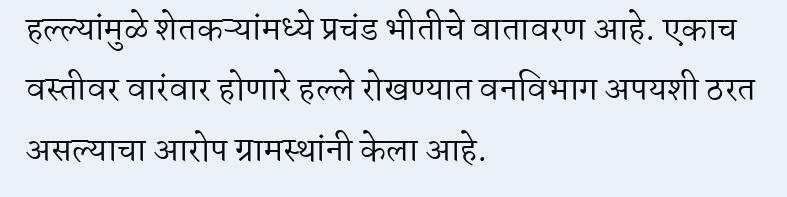हल्ल्यांमुळे शेतकऱ्यांमध्ये प्रचंड भीतीचे वातावरण आहे. एकाच वस्तीवर वारंवार होणारे हल्ले रोखण्यात वनविभाग अपयशी ठरत असल्याचा आरोप ग्रामस्थांनी केला आहे.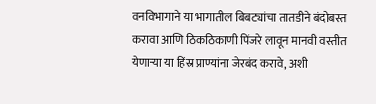वनविभागाने या भागातील बिबट्यांचा तातडीने बंदोबस्त करावा आणि ठिकठिकाणी पिंजरे लावून मानवी वस्तीत येणाऱ्या या हिंस्र प्राण्यांना जेरबंद करावे, अशी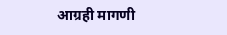आग्रही मागणी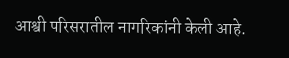आश्वी परिसरातील नागरिकांनी केली आहे.